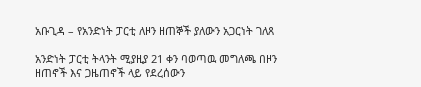አቡጊዳ – የአንድነት ፓርቲ ለዞን ዘጠኞች ያለውን አጋርነት ገለጸ

አንድነት ፓርቲ ትላንት ሚያዚያ 21 ቀን ባወጣዉ መግለጫ በዞን ዘጠኖች እና ጋዜጠኖች ላይ የደረሰውን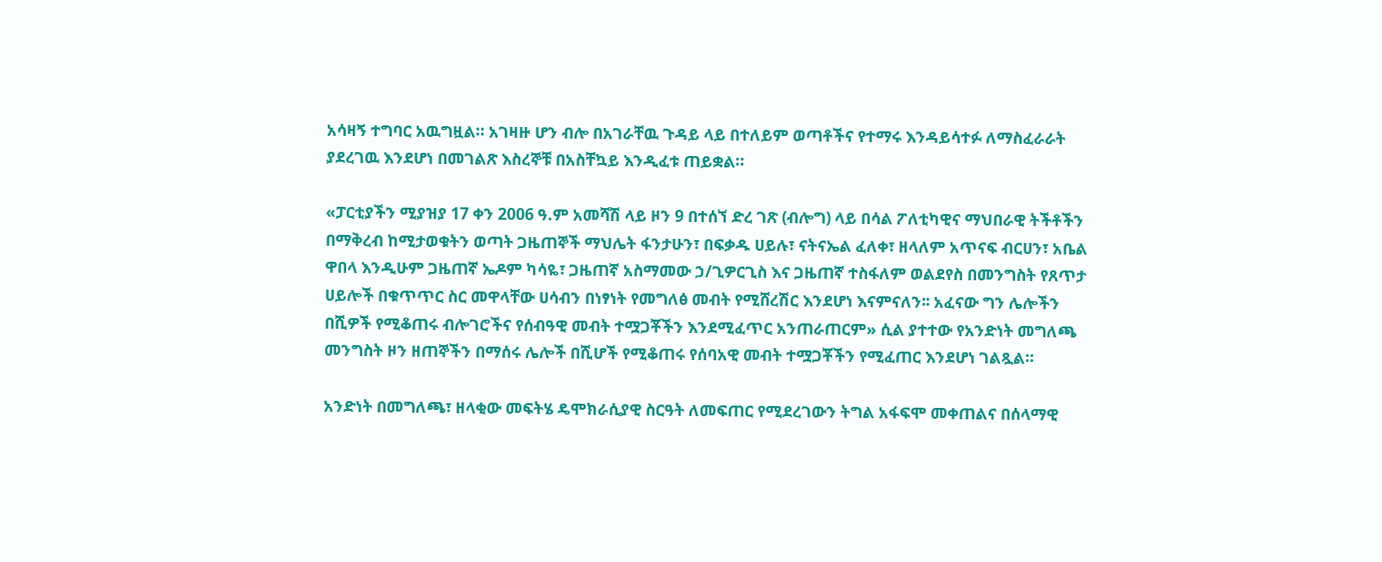አሳዛኝ ተግባር አዉግዟል። አገዛዙ ሆን ብሎ በአገራቸዉ ጉዳይ ላይ በተለይም ወጣቶችና የተማሩ እንዳይሳተፉ ለማስፈራራት ያደረገዉ እንደሆነ በመገልጽ እስረኞቹ በአስቸኳይ እንዲፈቱ ጠይቋል።

«ፓርቲያችን ሚያዝያ 17 ቀን 2006 ዓ.ም አመሻሽ ላይ ዞን 9 በተሰኘ ድረ ገጽ (ብሎግ) ላይ በሳል ፖለቲካዊና ማህበራዊ ትችቶችን በማቅረብ ከሚታወቁትን ወጣት ጋዜጠኞች ማህሌት ፋንታሁን፣ በፍቃዱ ሀይሉ፣ ናትናኤል ፈለቀ፣ ዘላለም አጥናፍ ብርሀን፣ አቤል ዋበላ እንዲሁም ጋዜጠኛ ኤዶም ካሳዬ፣ ጋዜጠኛ አስማመው ኃ/ጊዎርጊስ እና ጋዜጠኛ ተስፋለም ወልደየስ በመንግስት የጸጥታ ሀይሎች በቁጥጥር ስር መዋላቸው ሀሳብን በነፃነት የመግለፅ መብት የሚሸረሽር እንደሆነ እናምናለን፡፡ አፈናው ግን ሌሎችን በሺዎች የሚቆጠሩ ብሎገሮችና የሰብዓዊ መብት ተሟጋቾችን እንደሚፈጥር አንጠራጠርም» ሲል ያተተው የአንድነት መግለጫ መንግስት ዞን ዘጠኞችን በማሰሩ ሌሎች በሺሆች የሚቆጠሩ የሰባአዊ መብት ተሟጋቾችን የሚፈጠር እንደሆነ ገልጿል።

አንድነት በመግለጫ፣ ዘላቂው መፍትሄ ዴሞክራሲያዊ ስርዓት ለመፍጠር የሚደረገውን ትግል አፋፍሞ መቀጠልና በሰላማዊ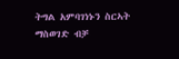ትግል አምባገነኑን ስርኣት ማስወገድ ብቻ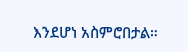እንደሆነ አስምሮበታል።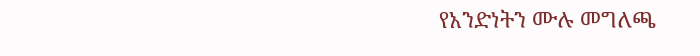የአንድነትን ሙሉ መግለጫ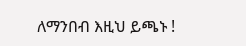ለማንበብ እዚህ ይጫኑ !